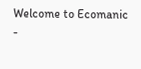Welcome to Ecomanic -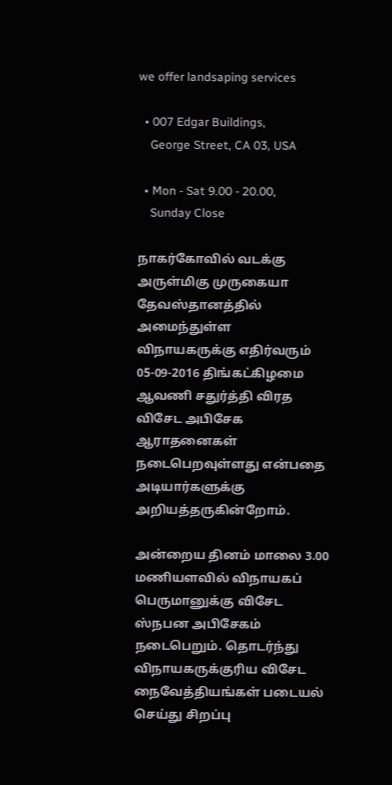we offer landsaping services

  • 007 Edgar Buildings,
    George Street, CA 03, USA

  • Mon - Sat 9.00 - 20.00,
    Sunday Close

நாகர்கோவில் வடக்கு அருள்மிகு முருகையா தேவஸ்தானத்தில் அமைந்துள்ள விநாயகருக்கு எதிர்வரும்  05-09-2016 திங்கட்கிழமை ஆவணி சதுர்த்தி விரத விசேட அபிசேக ஆராதனைகள் நடைபெறவுள்ளது என்பதை அடியார்களுக்கு அறியத்தருகின்றோம்.

அன்றைய தினம் மாலை 3.00 மணியளவில் விநாயகப் பெருமானுக்கு விசேட ஸ்நபன அபிசேகம் நடைபெறும். தொடர்ந்து விநாயகருக்குரிய விசேட நைவேத்தியங்கள் படையல் செய்து சிறப்பு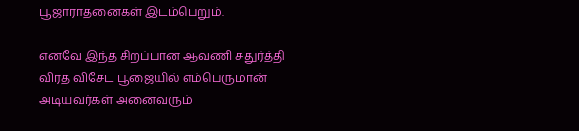பூஜாராதனைகள் இடம்பெறும்.

எனவே இந்த சிறப்பான ஆவணி சதுர்த்தி விரத விசேட பூஜையில் எம்பெருமான் அடியவர்கள் அனைவரும்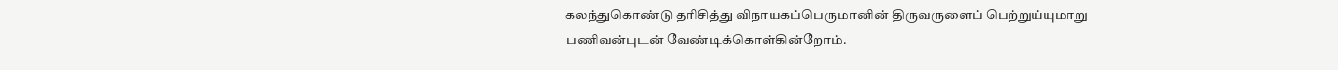கலந்துகொண்டு தரிசித்து விநாயகப்பெருமானின் திருவருளைப் பெற்றுய்யுமாறு பணிவன்புடன் வேண்டிக்கொள்கின்றோம்.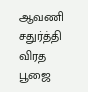ஆவணி சதுர்த்தி விரத பூஜை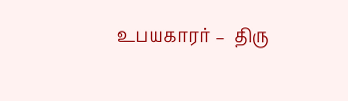உபயகாரர் –  திரு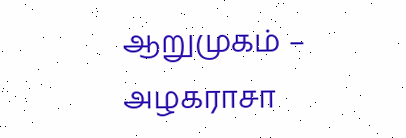ஆறுமுகம் – அழகராசா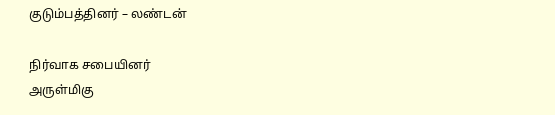குடும்பத்தினர் – லண்டன்

நிர்வாக சபையினர்
அருள்மிகு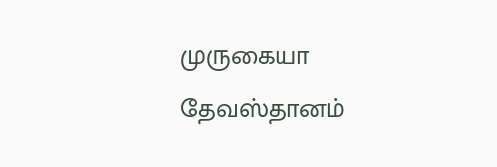முருகையா தேவஸ்தானம்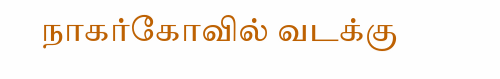நாகர்கோவில் வடக்கு